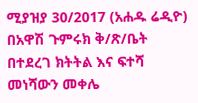ሚያዝያ 30/2017 (አሐዱ ሬዲዮ) በአዋሽ ጉምሩክ ቅ/ጽ/ቤት በተደረገ ክትትል እና ፍተሻ መነሻውን መቀሌ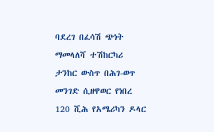ባደረገ በፈሳሽ ጭነት ማመላለሻ ተሽከርካሪ ታንከር ውስጥ በሕገ-ወጥ መንገድ ሲዘዋወር የነበረ 120 ሺሕ የአሜሪካን ዶላር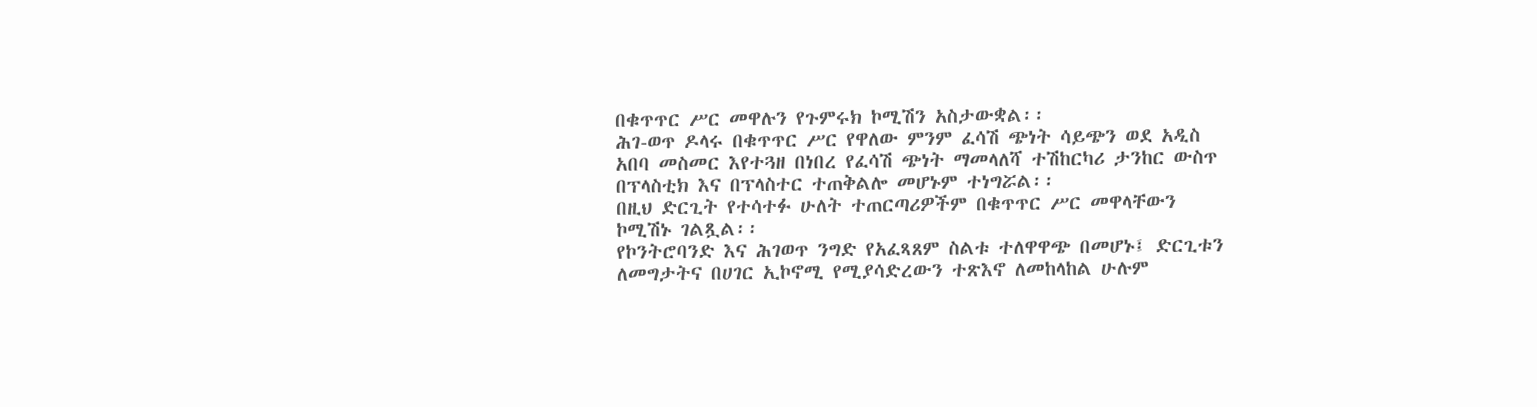በቁጥጥር ሥር መዋሉን የጉምሩክ ኮሚሽን አስታውቋል፡፡
ሕገ-ወጥ ዶላሩ በቁጥጥር ሥር የዋለው ምንም ፈሳሽ ጭነት ሳይጭን ወደ አዲስ አበባ መስመር እየተጓዘ በነበረ የፈሳሽ ጭነት ማመላለሻ ተሽከርካሪ ታንከር ውስጥ በፕላስቲክ እና በፕላስተር ተጠቅልሎ መሆኑም ተነግሯል፡፡
በዚህ ድርጊት የተሳተፉ ሁለት ተጠርጣሪዎችም በቁጥጥር ሥር መዋላቸውን ኮሚሽኑ ገልጿል፡፡
የኮንትሮባንድ እና ሕገወጥ ንግድ የአፈጻጸም ስልቱ ተለዋዋጭ በመሆኑ፤ ድርጊቱን ለመግታትና በሀገር ኢኮኖሚ የሚያሳድረውን ተጽእኖ ለመከላከል ሁሉም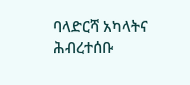ባላድርሻ አካላትና ሕብረተሰቡ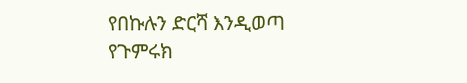የበኩሉን ድርሻ እንዲወጣ የጉምሩክ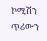ኮሚሽን ጥሪውን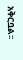አቅርቧል፡፡